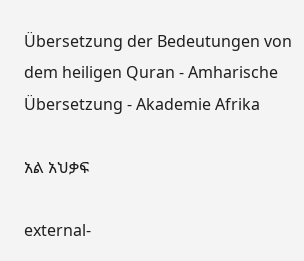Übersetzung der Bedeutungen von dem heiligen Quran - Amharische Übersetzung - Akademie Afrika

አል አህቃፍ

external-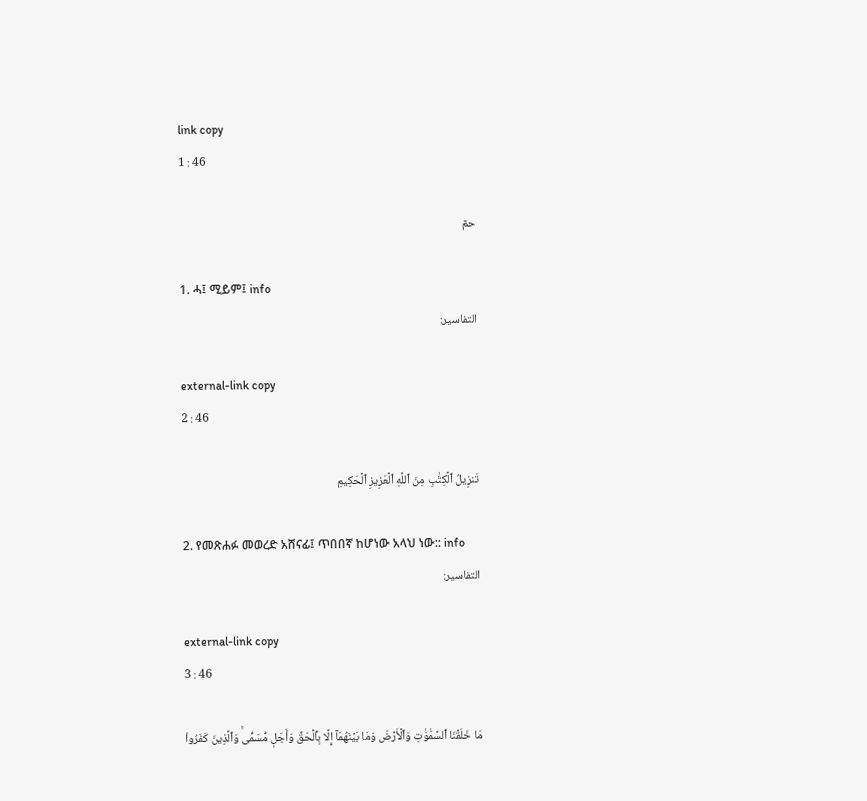link copy
1 : 46

حمٓ

1. ሓ፤ ሚይም፤ info
التفاسير:

external-link copy
2 : 46

تَنزِيلُ ٱلۡكِتَٰبِ مِنَ ٱللَّهِ ٱلۡعَزِيزِ ٱلۡحَكِيمِ

2. የመጽሐፉ መወረድ አሸናፊ፤ ጥበበኛ ከሆነው አላህ ነው:: info
التفاسير:

external-link copy
3 : 46

مَا خَلَقۡنَا ٱلسَّمَٰوَٰتِ وَٱلۡأَرۡضَ وَمَا بَيۡنَهُمَآ إِلَّا بِٱلۡحَقِّ وَأَجَلٖ مُّسَمّٗىۚ وَٱلَّذِينَ كَفَرُواْ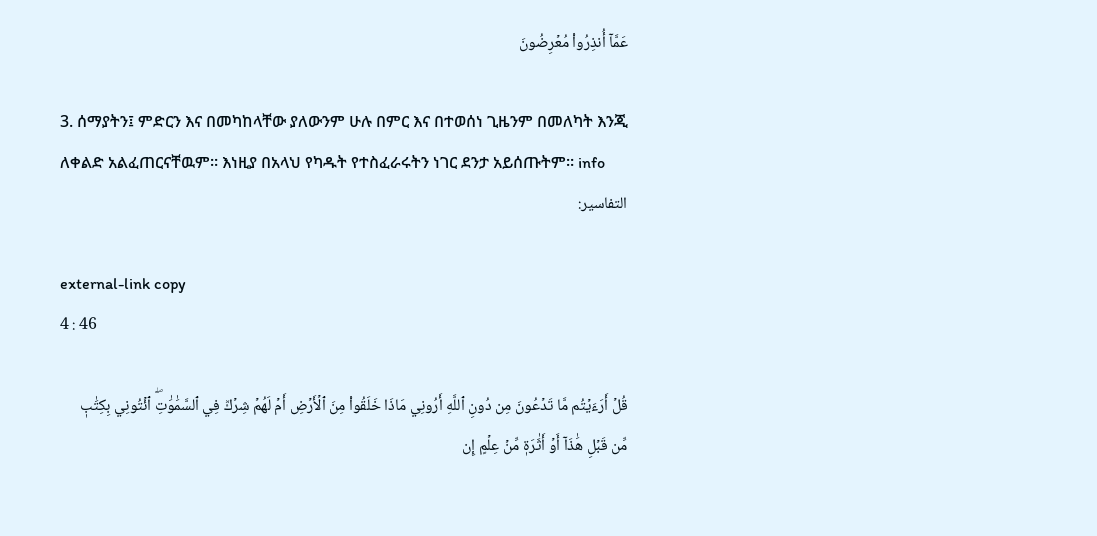عَمَّآ أُنذِرُواْ مُعۡرِضُونَ

3. ሰማያትን፤ ምድርን እና በመካከላቸው ያለውንም ሁሉ በምር እና በተወሰነ ጊዜንም በመለካት እንጂ ለቀልድ አልፈጠርናቸዉም። እነዚያ በአላህ የካዱት የተስፈራሩትን ነገር ደንታ አይሰጡትም። info
التفاسير:

external-link copy
4 : 46

قُلۡ أَرَءَيۡتُم مَّا تَدۡعُونَ مِن دُونِ ٱللَّهِ أَرُونِي مَاذَا خَلَقُواْ مِنَ ٱلۡأَرۡضِ أَمۡ لَهُمۡ شِرۡكٞ فِي ٱلسَّمَٰوَٰتِۖ ٱئۡتُونِي بِكِتَٰبٖ مِّن قَبۡلِ هَٰذَآ أَوۡ أَثَٰرَةٖ مِّنۡ عِلۡمٍ إِن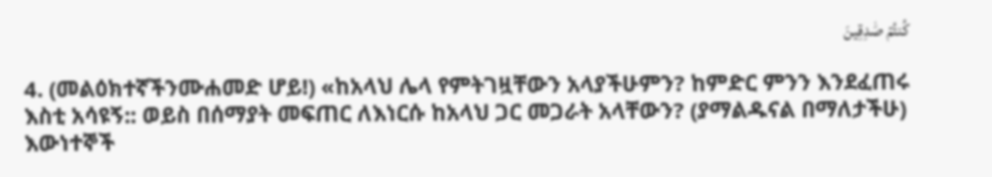كُنتُمۡ صَٰدِقِينَ

4. (መልዕክተኛችንሙሐመድ ሆይ!) «ከአላህ ሌላ የምትገዟቸውን አላያችሁምን? ከምድር ምንን እንደፈጠሩ እስቲ አሳዩኝ:: ወይስ በሰማያት መፍጠር ለእነርሱ ከአላህ ጋር መጋራት አላቸውን? (ያማልዱናል በማለታችሁ) እውነተኞች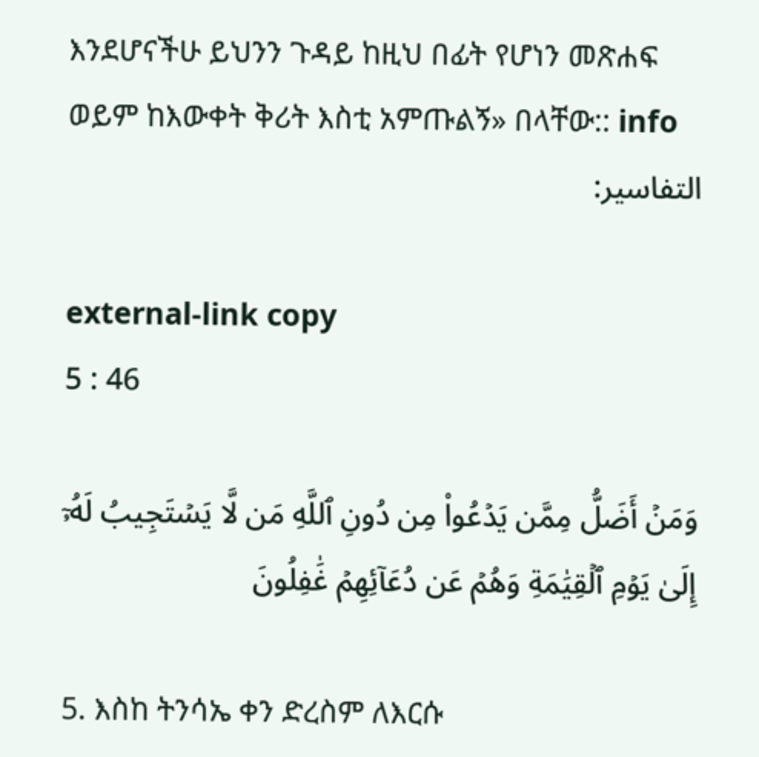እንደሆናችሁ ይህንን ጉዳይ ከዚህ በፊት የሆነን መጽሐፍ ወይም ከእውቀት ቅሪት እስቲ አምጡልኝ» በላቸው:: info
التفاسير:

external-link copy
5 : 46

وَمَنۡ أَضَلُّ مِمَّن يَدۡعُواْ مِن دُونِ ٱللَّهِ مَن لَّا يَسۡتَجِيبُ لَهُۥٓ إِلَىٰ يَوۡمِ ٱلۡقِيَٰمَةِ وَهُمۡ عَن دُعَآئِهِمۡ غَٰفِلُونَ

5. እስከ ትንሳኤ ቀን ድረስም ለእርሱ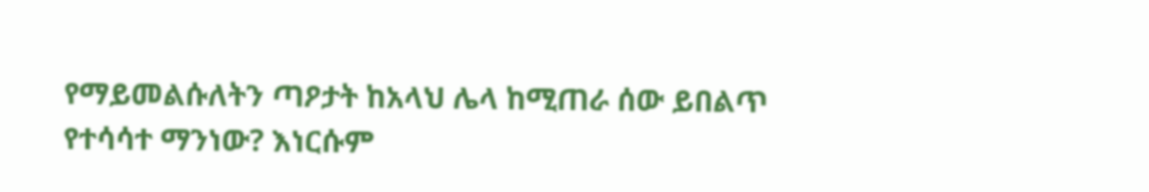የማይመልሱለትን ጣዖታት ከአላህ ሌላ ከሚጠራ ሰው ይበልጥ የተሳሳተ ማንነው? እነርሱም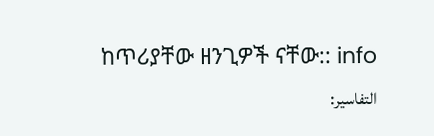ከጥሪያቸው ዘንጊዎች ናቸው:: info
التفاسير: